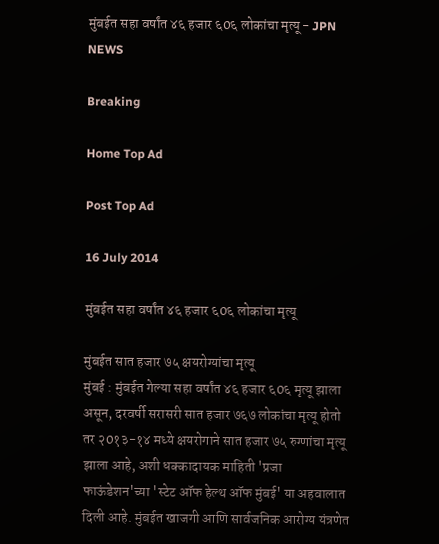मुंबईत सहा वर्षांत ४६ हजार ६0६ लोकांचा मृत्यू - JPN NEWS

Breaking

Home Top Ad

Post Top Ad

16 July 2014

मुंबईत सहा वर्षांत ४६ हजार ६0६ लोकांचा मृत्यू

मुंबईत सात हजार ७५ क्षयरोग्यांचा मृत्यू
मुंबई : मुंबईत गेल्या सहा वर्षांत ४६ हजार ६0६ मृत्यू झाला असून, दरवर्षी सरासरी सात हजार ७६७ लोकांचा मृत्यू होतो तर २0१३-१४ मध्ये क्षयरोगाने सात हजार ७५ रुग्णांचा मृत्यू झाला आहे, अशी धक्कादायक माहिती 'प्रजा फाऊंडेशन'च्या 'स्टेट ऑफ हेल्थ ऑफ मुंबई' या अहवालात दिली आहे. मुंबईत खाजगी आणि सार्वजनिक आरोग्य यंत्रणेत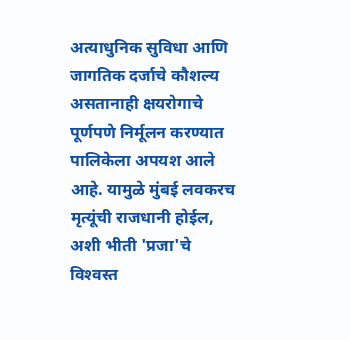अत्याधुनिक सुविधा आणि जागतिक दर्जाचे कौशल्य असतानाही क्षयरोगाचे पूर्णपणे निर्मूलन करण्यात पालिकेला अपयश आले आहे. यामुळे मुंबई लवकरच मृत्यूंची राजधानी होईल, अशी भीती 'प्रजा'चे विश्‍वस्त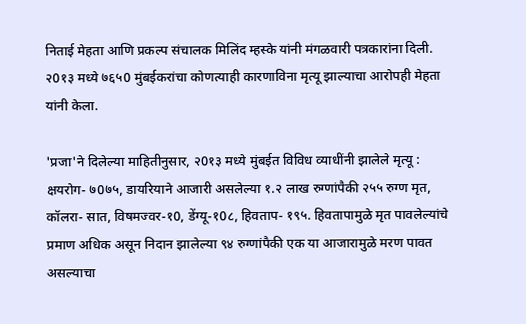निताई मेहता आणि प्रकल्प संचालक मिलिंद म्हस्के यांनी मंगळवारी पत्रकारांना दिली. २0१३ मध्ये ७६५0 मुंबईकरांचा कोणत्याही कारणाविना मृत्यू झाल्याचा आरोपही मेहता यांनी केला.

'प्रजा'ने दिलेल्या माहितीनुसार, २0१३ मध्ये मुंबईत विविध व्याधींनी झालेले मृत्यू : क्षयरोग- ७0७५, डायरियाने आजारी असलेल्या १.२ लाख रुग्णांपैकी २५५ रुग्ण मृत, कॉलरा- सात, विषमज्वर-१0, डेंग्यू-१0८, हिवताप- १९५. हिवतापामुळे मृत पावलेल्यांचे प्रमाण अधिक असून निदान झालेल्या ९४ रुग्णांपैकी एक या आजारामुळे मरण पावत असल्याचा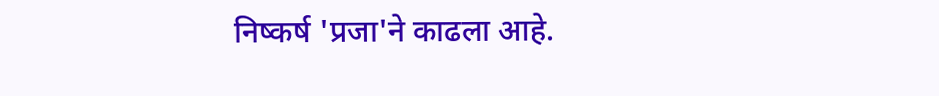निष्कर्ष 'प्रजा'ने काढला आहे.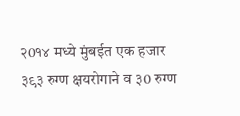२0१४ मध्ये मुंबईत एक हजार ३९३ रुग्ण क्षयरोगाने व ३0 रुग्ण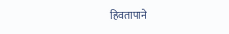हिवतापाने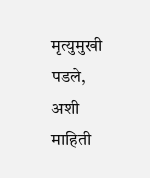मृत्युमुखी पडले, अशी माहिती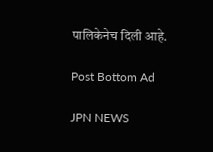पालिकेनेच दिली आहे.

Post Bottom Ad

JPN NEWS